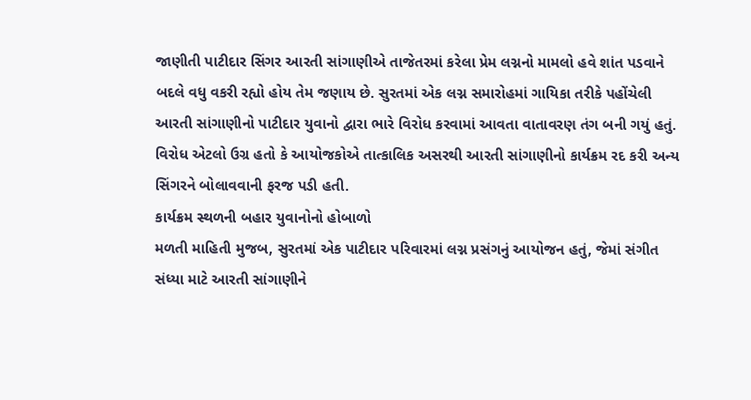જાણીતી પાટીદાર સિંગર આરતી સાંગાણીએ તાજેતરમાં કરેલા પ્રેમ લગ્નનો મામલો હવે શાંત પડવાને બદલે વધુ વકરી રહ્યો હોય તેમ જણાય છે. સુરતમાં એક લગ્ન સમારોહમાં ગાયિકા તરીકે પહોંચેલી આરતી સાંગાણીનો પાટીદાર યુવાનો દ્વારા ભારે વિરોધ કરવામાં આવતા વાતાવરણ તંગ બની ગયું હતું. વિરોધ એટલો ઉગ્ર હતો કે આયોજકોએ તાત્કાલિક અસરથી આરતી સાંગાણીનો કાર્યક્રમ રદ કરી અન્ય સિંગરને બોલાવવાની ફરજ પડી હતી.
કાર્યક્રમ સ્થળની બહાર યુવાનોનો હોબાળો
મળતી માહિતી મુજબ, સુરતમાં એક પાટીદાર પરિવારમાં લગ્ન પ્રસંગનું આયોજન હતું, જેમાં સંગીત સંધ્યા માટે આરતી સાંગાણીને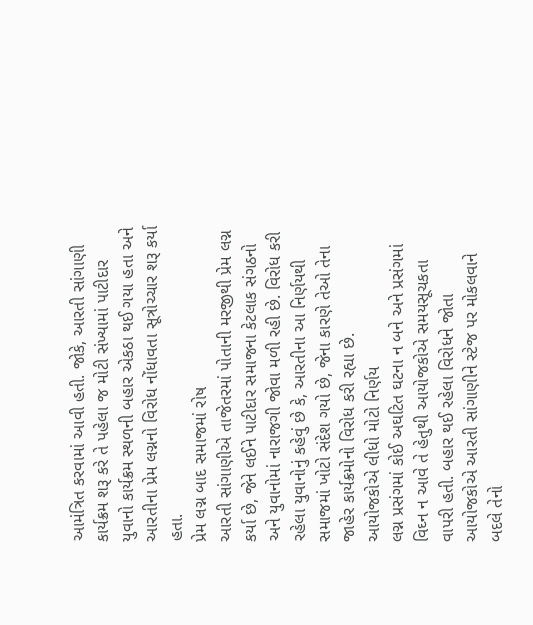આમંત્રિત કરવામાં આવી હતી. જોકે, આરતી સાંગાણી કાર્યક્રમ શરૂ કરે તે પહેલા જ મોટી સંખ્યામાં પાટીદાર યુવાનો કાર્યક્રમ સ્થળની બહાર એકઠા થઈ ગયા હતા અને આરતીના પ્રેમ લગ્નનો વિરોધ નોંધાવતા સૂત્રોચ્ચાર શરૂ કર્યા હતા.
પ્રેમ લગ્ન બાદ સમાજમાં રોષ
આરતી સાંગાણીએ તાજેતરમાં પોતાની મરજીથી પ્રેમ લગ્ન કર્યા છે, જેને લઈને પાટીદાર સમાજના કેટલાક સંગઠનો અને યુવાનોમાં નારાજગી જોવા મળી રહી છે. વિરોધ કરી રહેલા યુવાનોનું કહેવું છે કે, આરતીના આ નિર્ણયથી સમાજમાં ખોટો સંદેશ ગયો છે, જેના કારણે તેઓ તેના જાહેર કાર્યક્રમોનો વિરોધ કરી રહ્યા છે.
આયોજકોએ લીધો મોટો નિર્ણય
લગ્ન પ્રસંગમાં કોઈ અઘટિત ઘટના ન બને અને પ્રસંગમાં વિઘ્ન ન આવે તે હેતુથી આયોજકોએ સમયસૂચકતા વાપરી હતી. બહાર થઈ રહેલા વિરોધને જોતા આયોજકોએ આરતી સાંગાણીને સ્ટેજ પર મોકલવાને બદલે તેનો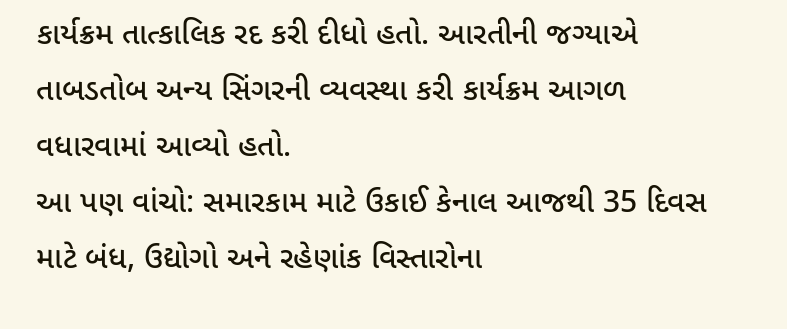કાર્યક્રમ તાત્કાલિક રદ કરી દીધો હતો. આરતીની જગ્યાએ તાબડતોબ અન્ય સિંગરની વ્યવસ્થા કરી કાર્યક્રમ આગળ વધારવામાં આવ્યો હતો.
આ પણ વાંચો: સમારકામ માટે ઉકાઈ કેનાલ આજથી 35 દિવસ માટે બંધ, ઉદ્યોગો અને રહેણાંક વિસ્તારોના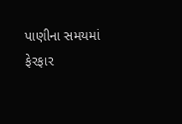પાણીના સમયમાં ફેરફાર